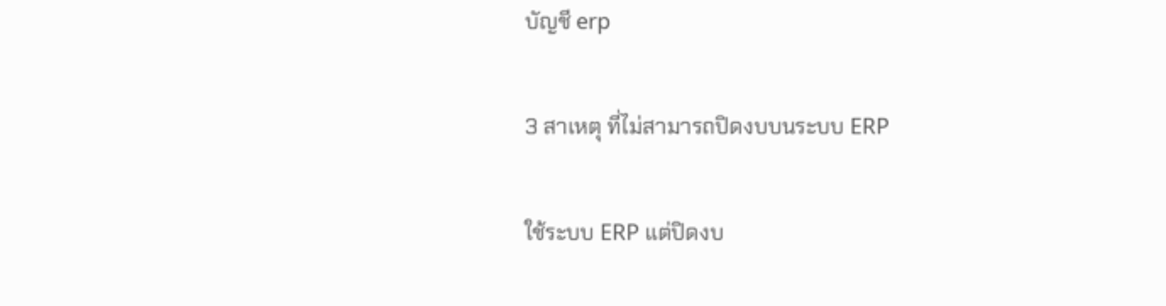บัญชี erp

3 สาเหตุ ที่ไม่สามารถปิดงบบนระบบ ERP

ใช้ระบบ ERP แต่ปิดงบ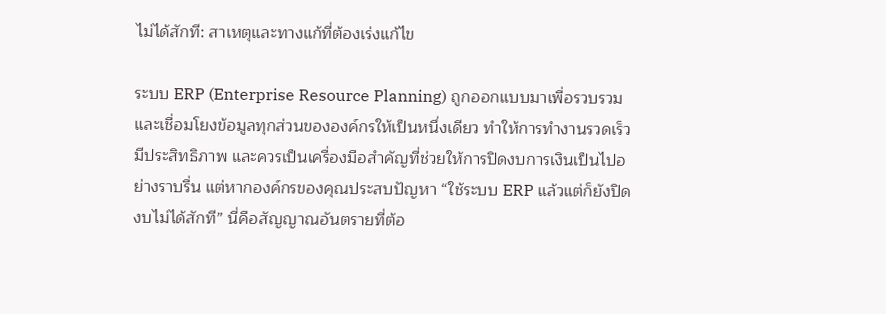ไม่ได้สักที: สาเหตุและทางแก้ที่ต้องเร่งแก้ไข

ระบบ ERP (Enterprise Resource Planning) ถูกออกแบบมาเพื่อรวบรวมและเชื่อมโยงข้อมูลทุกส่วนขององค์กรให้เป็นหนึ่งเดียว ทำให้การทำงานรวดเร็ว มีประสิทธิภาพ และควรเป็นเครื่องมือสำคัญที่ช่วยให้การปิดงบการเงินเป็นไปอย่างราบรื่น แต่หากองค์กรของคุณประสบปัญหา “ใช้ระบบ ERP แล้วแต่ก็ยังปิดงบไม่ได้สักที” นี่คือสัญญาณอันตรายที่ต้อ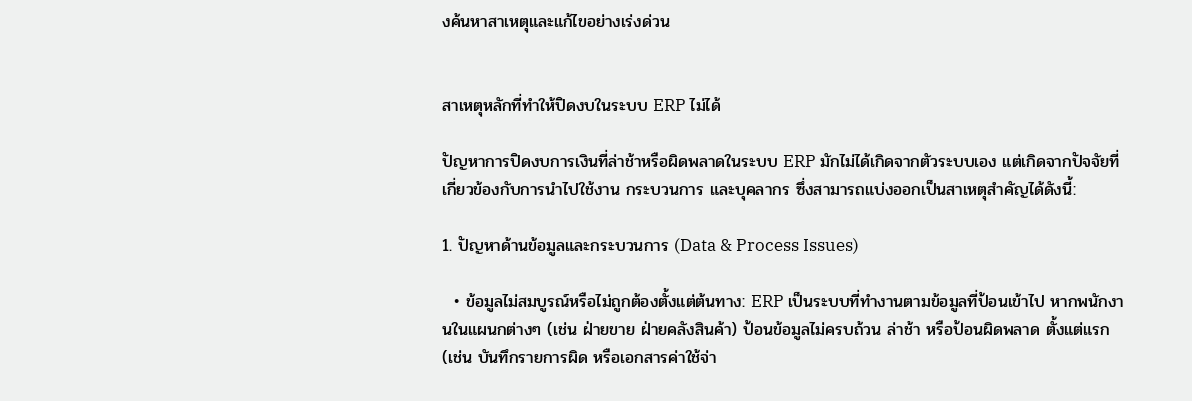งค้นหาสาเหตุและแก้ไขอย่างเร่งด่วน


สาเหตุหลักที่ทำให้ปิดงบในระบบ ERP ไม่ได้

ปัญหาการปิดงบการเงินที่ล่าช้าหรือผิดพลาดในระบบ ERP มักไม่ได้เกิดจากตัวระบบเอง แต่เกิดจากปัจจัยที่เกี่ยวข้องกับการนำไปใช้งาน กระบวนการ และบุคลากร ซึ่งสามารถแบ่งออกเป็นสาเหตุสำคัญได้ดังนี้:

1. ปัญหาด้านข้อมูลและกระบวนการ (Data & Process Issues)

  • ข้อมูลไม่สมบูรณ์หรือไม่ถูกต้องตั้งแต่ต้นทาง: ERP เป็นระบบที่ทำงานตามข้อมูลที่ป้อนเข้าไป หากพนักงานในแผนกต่างๆ (เช่น ฝ่ายขาย ฝ่ายคลังสินค้า) ป้อนข้อมูลไม่ครบถ้วน ล่าช้า หรือป้อนผิดพลาด ตั้งแต่แรก (เช่น บันทึกรายการผิด หรือเอกสารค่าใช้จ่า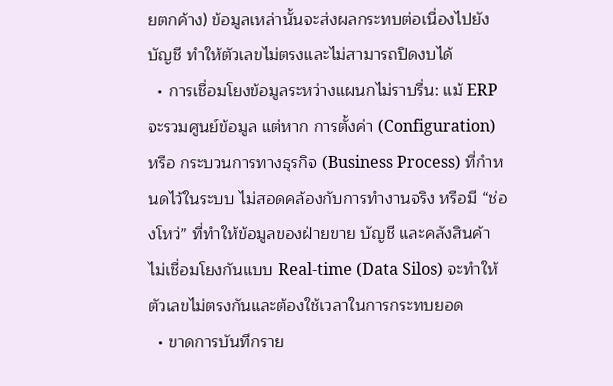ยตกค้าง) ข้อมูลเหล่านั้นจะส่งผลกระทบต่อเนื่องไปยังบัญชี ทำให้ตัวเลขไม่ตรงและไม่สามารถปิดงบได้
  • การเชื่อมโยงข้อมูลระหว่างแผนกไม่ราบรื่น: แม้ ERP จะรวมศูนย์ข้อมูล แต่หาก การตั้งค่า (Configuration) หรือ กระบวนการทางธุรกิจ (Business Process) ที่กำหนดไว้ในระบบ ไม่สอดคล้องกับการทำงานจริง หรือมี “ช่องโหว่” ที่ทำให้ข้อมูลของฝ่ายขาย บัญชี และคลังสินค้า ไม่เชื่อมโยงกันแบบ Real-time (Data Silos) จะทำให้ตัวเลขไม่ตรงกันและต้องใช้เวลาในการกระทบยอด
  • ขาดการบันทึกราย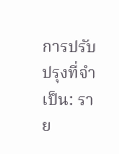การปรับปรุงที่จำเป็น: ราย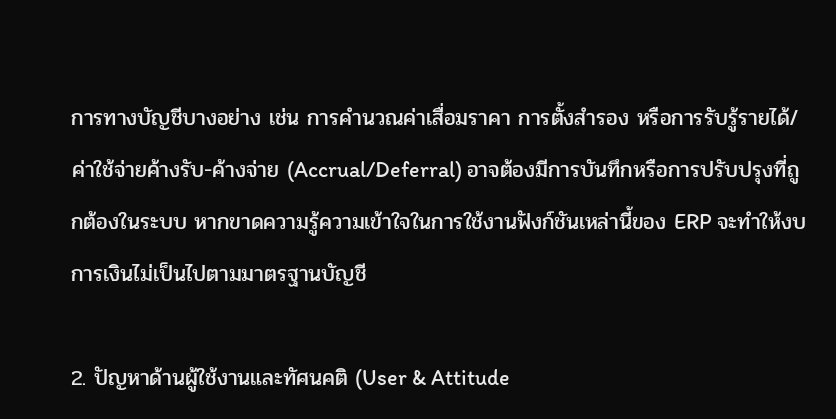การทางบัญชีบางอย่าง เช่น การคำนวณค่าเสื่อมราคา การตั้งสำรอง หรือการรับรู้รายได้/ค่าใช้จ่ายค้างรับ-ค้างจ่าย (Accrual/Deferral) อาจต้องมีการบันทึกหรือการปรับปรุงที่ถูกต้องในระบบ หากขาดความรู้ความเข้าใจในการใช้งานฟังก์ชันเหล่านี้ของ ERP จะทำให้งบการเงินไม่เป็นไปตามมาตรฐานบัญชี

2. ปัญหาด้านผู้ใช้งานและทัศนคติ (User & Attitude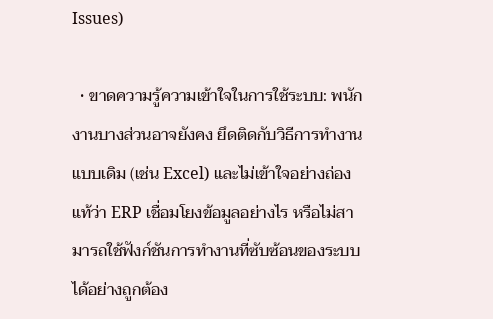Issues)

  • ขาดความรู้ความเข้าใจในการใช้ระบบ: พนักงานบางส่วนอาจยังคง ยึดติดกับวิธีการทำงานแบบเดิม (เช่น Excel) และไม่เข้าใจอย่างถ่องแท้ว่า ERP เชื่อมโยงข้อมูลอย่างไร หรือไม่สามารถใช้ฟังก์ชันการทำงานที่ซับซ้อนของระบบได้อย่างถูกต้อง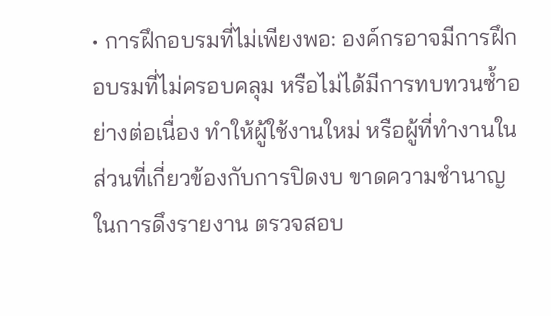• การฝึกอบรมที่ไม่เพียงพอ: องค์กรอาจมีการฝึกอบรมที่ไม่ครอบคลุม หรือไม่ได้มีการทบทวนซ้ำอย่างต่อเนื่อง ทำให้ผู้ใช้งานใหม่ หรือผู้ที่ทำงานในส่วนที่เกี่ยวข้องกับการปิดงบ ขาดความชำนาญในการดึงรายงาน ตรวจสอบ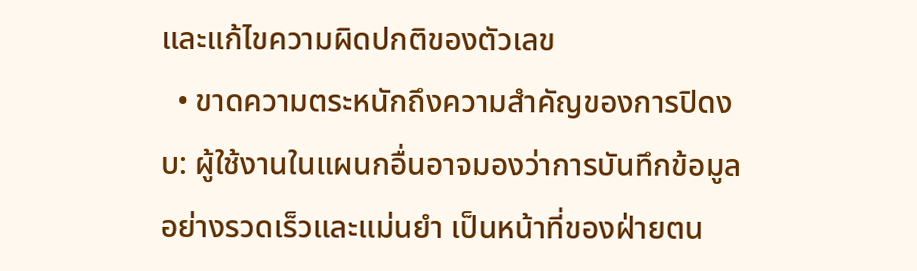และแก้ไขความผิดปกติของตัวเลข
  • ขาดความตระหนักถึงความสำคัญของการปิดงบ: ผู้ใช้งานในแผนกอื่นอาจมองว่าการบันทึกข้อมูลอย่างรวดเร็วและแม่นยำ เป็นหน้าที่ของฝ่ายตน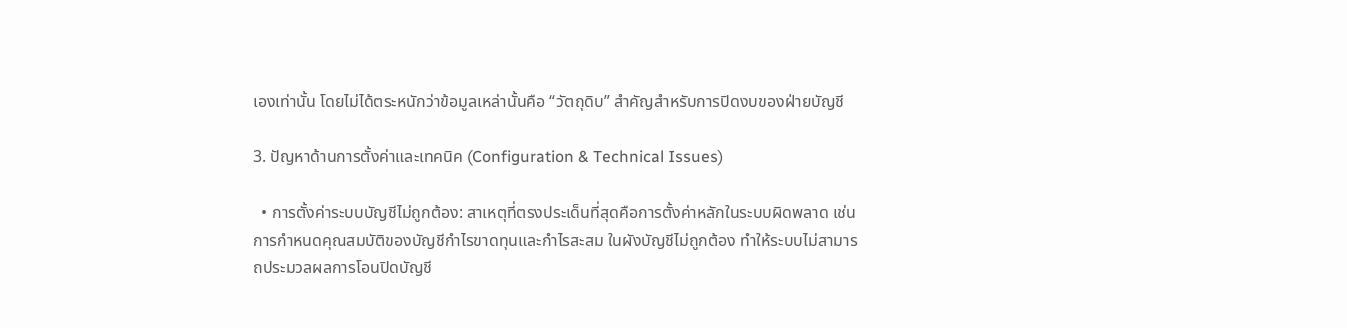เองเท่านั้น โดยไม่ได้ตระหนักว่าข้อมูลเหล่านั้นคือ “วัตถุดิบ” สำคัญสำหรับการปิดงบของฝ่ายบัญชี

3. ปัญหาด้านการตั้งค่าและเทคนิค (Configuration & Technical Issues)

  • การตั้งค่าระบบบัญชีไม่ถูกต้อง: สาเหตุที่ตรงประเด็นที่สุดคือการตั้งค่าหลักในระบบผิดพลาด เช่น การกำหนดคุณสมบัติของบัญชีกำไรขาดทุนและกำไรสะสม ในผังบัญชีไม่ถูกต้อง ทำให้ระบบไม่สามารถประมวลผลการโอนปิดบัญชี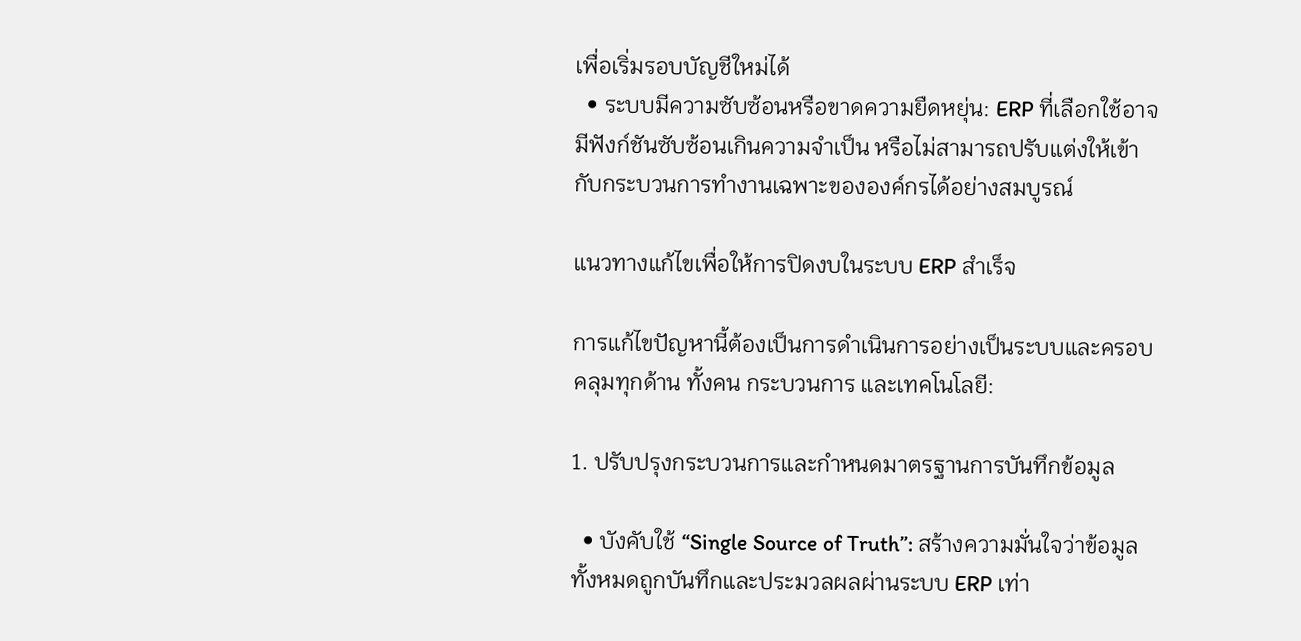เพื่อเริ่มรอบบัญชีใหม่ได้
  • ระบบมีความซับซ้อนหรือขาดความยืดหยุ่น: ERP ที่เลือกใช้อาจมีฟังก์ชันซับซ้อนเกินความจำเป็น หรือไม่สามารถปรับแต่งให้เข้ากับกระบวนการทำงานเฉพาะขององค์กรได้อย่างสมบูรณ์

แนวทางแก้ไขเพื่อให้การปิดงบในระบบ ERP สำเร็จ

การแก้ไขปัญหานี้ต้องเป็นการดำเนินการอย่างเป็นระบบและครอบคลุมทุกด้าน ทั้งคน กระบวนการ และเทคโนโลยี:

1. ปรับปรุงกระบวนการและกำหนดมาตรฐานการบันทึกข้อมูล

  • บังคับใช้ “Single Source of Truth”: สร้างความมั่นใจว่าข้อมูลทั้งหมดถูกบันทึกและประมวลผลผ่านระบบ ERP เท่า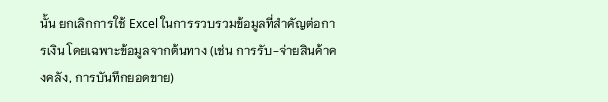นั้น ยกเลิกการใช้ Excel ในการรวบรวมข้อมูลที่สำคัญต่อการเงิน โดยเฉพาะข้อมูลจากต้นทาง (เช่น การรับ-จ่ายสินค้าคงคลัง, การบันทึกยอดขาย)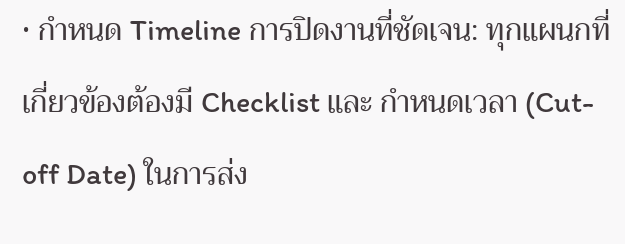• กำหนด Timeline การปิดงานที่ชัดเจน: ทุกแผนกที่เกี่ยวข้องต้องมี Checklist และ กำหนดเวลา (Cut-off Date) ในการส่ง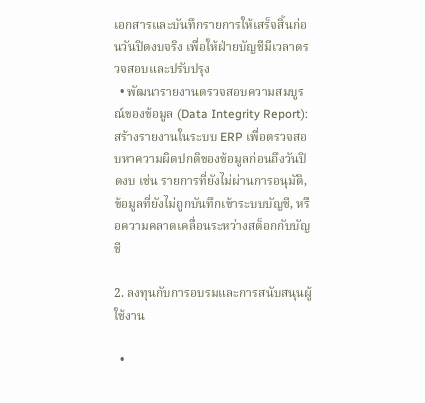เอกสารและบันทึกรายการให้เสร็จสิ้นก่อนวันปิดงบจริง เพื่อให้ฝ่ายบัญชีมีเวลาตรวจสอบและปรับปรุง
  • พัฒนารายงานตรวจสอบความสมบูรณ์ของข้อมูล (Data Integrity Report): สร้างรายงานในระบบ ERP เพื่อตรวจสอบหาความผิดปกติของข้อมูลก่อนถึงวันปิดงบ เช่น รายการที่ยังไม่ผ่านการอนุมัติ, ข้อมูลที่ยังไม่ถูกบันทึกเข้าระบบบัญชี, หรือความคลาดเคลื่อนระหว่างสต็อกกับบัญชี

2. ลงทุนกับการอบรมและการสนับสนุนผู้ใช้งาน

  •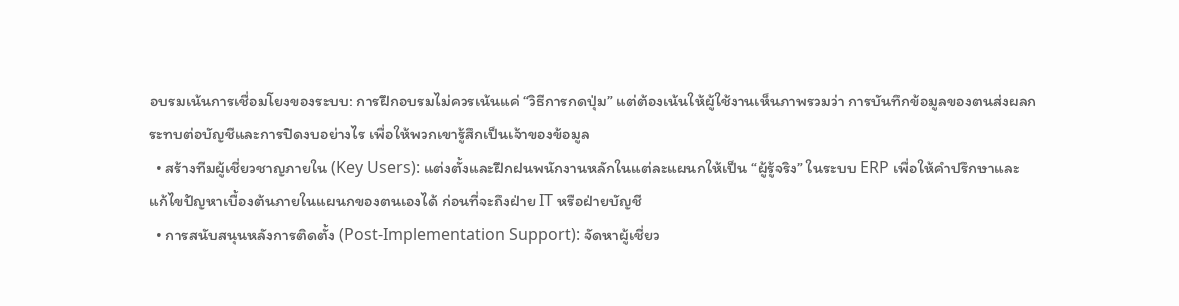อบรมเน้นการเชื่อมโยงของระบบ: การฝึกอบรมไม่ควรเน้นแค่ “วิธีการกดปุ่ม” แต่ต้องเน้นให้ผู้ใช้งานเห็นภาพรวมว่า การบันทึกข้อมูลของตนส่งผลกระทบต่อบัญชีและการปิดงบอย่างไร เพื่อให้พวกเขารู้สึกเป็นเจ้าของข้อมูล
  • สร้างทีมผู้เชี่ยวชาญภายใน (Key Users): แต่งตั้งและฝึกฝนพนักงานหลักในแต่ละแผนกให้เป็น “ผู้รู้จริง” ในระบบ ERP เพื่อให้คำปรึกษาและแก้ไขปัญหาเบื้องต้นภายในแผนกของตนเองได้ ก่อนที่จะถึงฝ่าย IT หรือฝ่ายบัญชี
  • การสนับสนุนหลังการติดตั้ง (Post-Implementation Support): จัดหาผู้เชี่ยว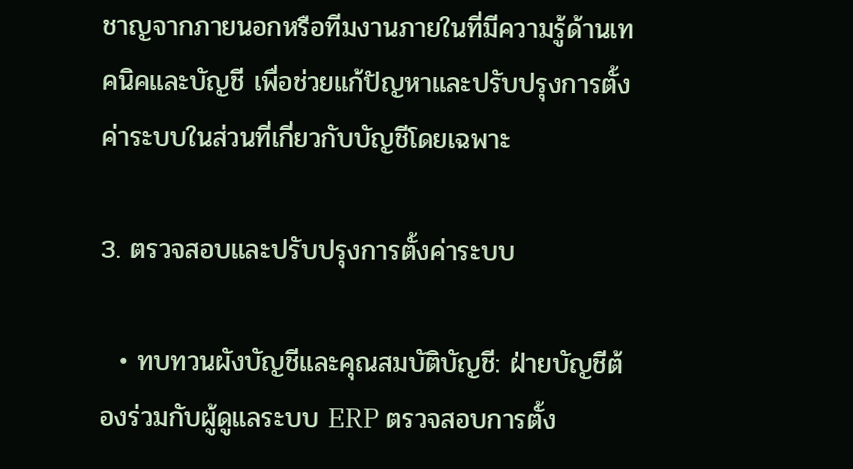ชาญจากภายนอกหรือทีมงานภายในที่มีความรู้ด้านเทคนิคและบัญชี เพื่อช่วยแก้ปัญหาและปรับปรุงการตั้งค่าระบบในส่วนที่เกี่ยวกับบัญชีโดยเฉพาะ

3. ตรวจสอบและปรับปรุงการตั้งค่าระบบ

  • ทบทวนผังบัญชีและคุณสมบัติบัญชี: ฝ่ายบัญชีต้องร่วมกับผู้ดูแลระบบ ERP ตรวจสอบการตั้ง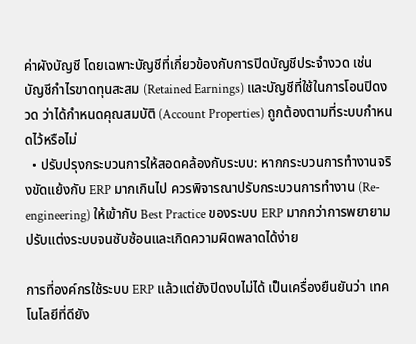ค่าผังบัญชี โดยเฉพาะบัญชีที่เกี่ยวข้องกับการปิดบัญชีประจำงวด เช่น บัญชีกำไรขาดทุนสะสม (Retained Earnings) และบัญชีที่ใช้ในการโอนปิดงวด ว่าได้กำหนดคุณสมบัติ (Account Properties) ถูกต้องตามที่ระบบกำหนดไว้หรือไม่
  • ปรับปรุงกระบวนการให้สอดคล้องกับระบบ: หากกระบวนการทำงานจริงขัดแย้งกับ ERP มากเกินไป ควรพิจารณาปรับกระบวนการทำงาน (Re-engineering) ให้เข้ากับ Best Practice ของระบบ ERP มากกว่าการพยายามปรับแต่งระบบจนซับซ้อนและเกิดความผิดพลาดได้ง่าย

การที่องค์กรใช้ระบบ ERP แล้วแต่ยังปิดงบไม่ได้ เป็นเครื่องยืนยันว่า เทคโนโลยีที่ดียัง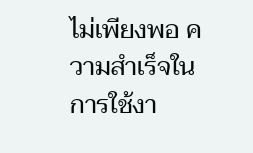ไม่เพียงพอ ความสำเร็จในการใช้งา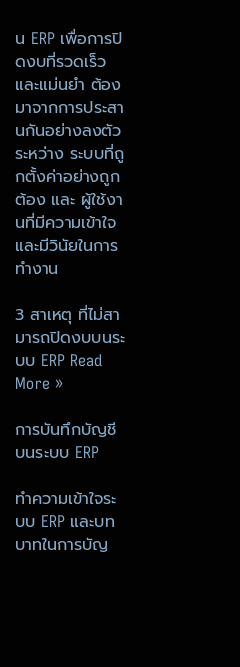น ERP เพื่อการปิดงบที่รวดเร็วและแม่นยำ ต้องมาจากการประสานกันอย่างลงตัวระหว่าง ระบบที่ถูกตั้งค่าอย่างถูกต้อง และ ผู้ใช้งานที่มีความเข้าใจและมีวินัยในการทำงาน

3 สาเหตุ ที่ไม่สามารถปิดงบบนระบบ ERP Read More »

การบันทึกบัญชีบนระบบ ERP

ทำความเข้าใจระบบ ERP และบทบาทในการบัญ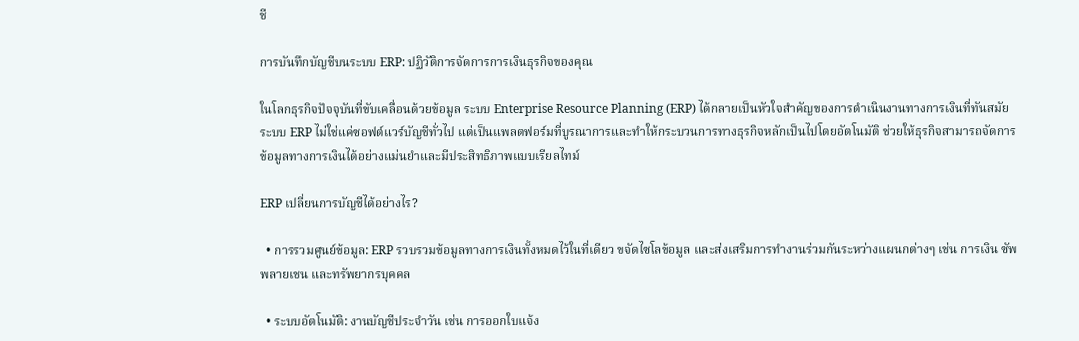ชี

การบันทึกบัญชีบนระบบ ERP: ปฏิวัติการจัดการการเงินธุรกิจของคุณ

ในโลกธุรกิจปัจจุบันที่ขับเคลื่อนด้วยข้อมูล ระบบ Enterprise Resource Planning (ERP) ได้กลายเป็นหัวใจสำคัญของการดำเนินงานทางการเงินที่ทันสมัย ระบบ ERP ไม่ใช่แค่ซอฟต์แวร์บัญชีทั่วไป แต่เป็นแพลตฟอร์มที่บูรณาการและทำให้กระบวนการทางธุรกิจหลักเป็นไปโดยอัตโนมัติ ช่วยให้ธุรกิจสามารถจัดการข้อมูลทางการเงินได้อย่างแม่นยำและมีประสิทธิภาพแบบเรียลไทม์

ERP เปลี่ยนการบัญชีได้อย่างไร?

  • การรวมศูนย์ข้อมูล: ERP รวบรวมข้อมูลทางการเงินทั้งหมดไว้ในที่เดียว ขจัดไซโลข้อมูล และส่งเสริมการทำงานร่วมกันระหว่างแผนกต่างๆ เช่น การเงิน ซัพพลายเชน และทรัพยากรบุคคล

  • ระบบอัตโนมัติ: งานบัญชีประจำวัน เช่น การออกใบแจ้ง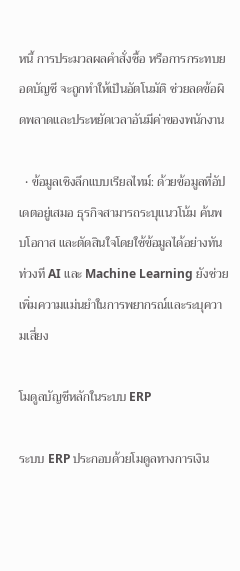หนี้ การประมวลผลคำสั่งซื้อ หรือการกระทบยอดบัญชี จะถูกทำให้เป็นอัตโนมัติ ช่วยลดข้อผิดพลาดและประหยัดเวลาอันมีค่าของพนักงาน

  • ข้อมูลเชิงลึกแบบเรียลไทม์: ด้วยข้อมูลที่อัปเดตอยู่เสมอ ธุรกิจสามารถระบุแนวโน้ม ค้นพบโอกาส และตัดสินใจโดยใช้ข้อมูลได้อย่างทันท่วงที AI และ Machine Learning ยังช่วยเพิ่มความแม่นยำในการพยากรณ์และระบุความเสี่ยง

โมดูลบัญชีหลักในระบบ ERP

ระบบ ERP ประกอบด้วยโมดูลทางการเงิน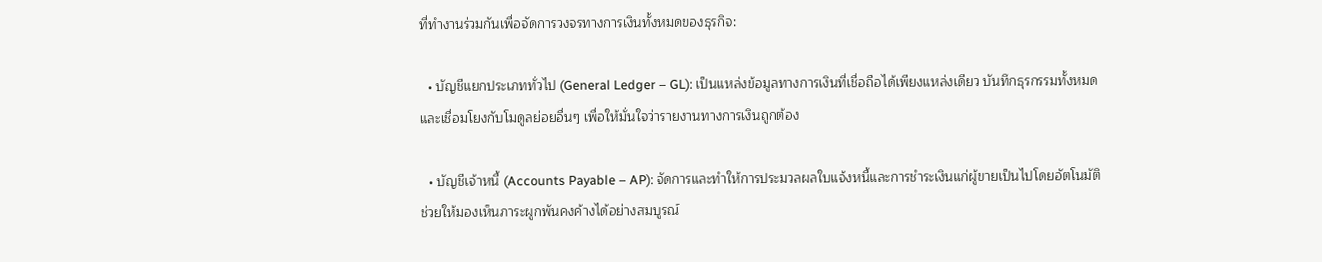ที่ทำงานร่วมกันเพื่อจัดการวงจรทางการเงินทั้งหมดของธุรกิจ:

  • บัญชีแยกประเภททั่วไป (General Ledger – GL): เป็นแหล่งข้อมูลทางการเงินที่เชื่อถือได้เพียงแหล่งเดียว บันทึกธุรกรรมทั้งหมดและเชื่อมโยงกับโมดูลย่อยอื่นๆ เพื่อให้มั่นใจว่ารายงานทางการเงินถูกต้อง

  • บัญชีเจ้าหนี้ (Accounts Payable – AP): จัดการและทำให้การประมวลผลใบแจ้งหนี้และการชำระเงินแก่ผู้ขายเป็นไปโดยอัตโนมัติ ช่วยให้มองเห็นภาระผูกพันคงค้างได้อย่างสมบูรณ์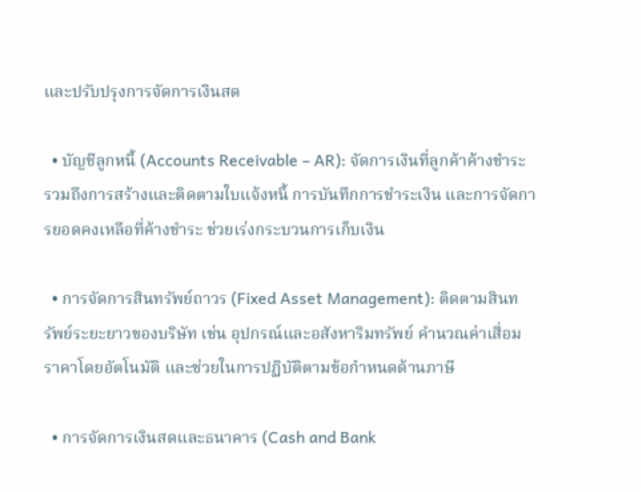และปรับปรุงการจัดการเงินสด

  • บัญชีลูกหนี้ (Accounts Receivable – AR): จัดการเงินที่ลูกค้าค้างชำระ รวมถึงการสร้างและติดตามใบแจ้งหนี้ การบันทึกการชำระเงิน และการจัดการยอดคงเหลือที่ค้างชำระ ช่วยเร่งกระบวนการเก็บเงิน

  • การจัดการสินทรัพย์ถาวร (Fixed Asset Management): ติดตามสินทรัพย์ระยะยาวของบริษัท เช่น อุปกรณ์และอสังหาริมทรัพย์ คำนวณค่าเสื่อมราคาโดยอัตโนมัติ และช่วยในการปฏิบัติตามข้อกำหนดด้านภาษี

  • การจัดการเงินสดและธนาคาร (Cash and Bank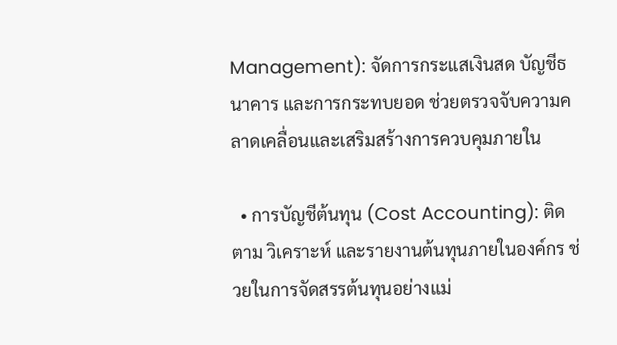Management): จัดการกระแสเงินสด บัญชีธนาคาร และการกระทบยอด ช่วยตรวจจับความคลาดเคลื่อนและเสริมสร้างการควบคุมภายใน

  • การบัญชีต้นทุน (Cost Accounting): ติดตาม วิเคราะห์ และรายงานต้นทุนภายในองค์กร ช่วยในการจัดสรรต้นทุนอย่างแม่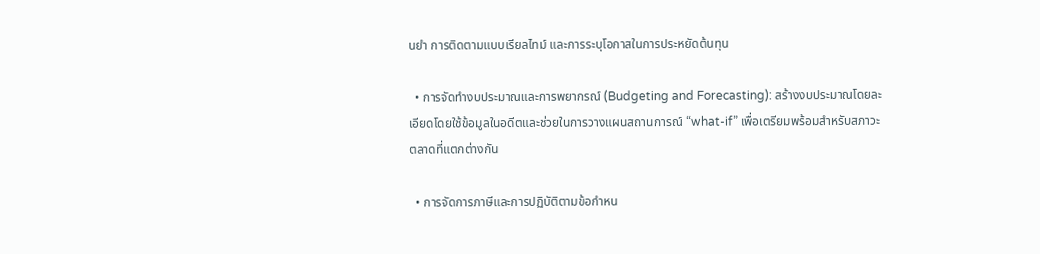นยำ การติดตามแบบเรียลไทม์ และการระบุโอกาสในการประหยัดต้นทุน

  • การจัดทำงบประมาณและการพยากรณ์ (Budgeting and Forecasting): สร้างงบประมาณโดยละเอียดโดยใช้ข้อมูลในอดีตและช่วยในการวางแผนสถานการณ์ “what-if” เพื่อเตรียมพร้อมสำหรับสภาวะตลาดที่แตกต่างกัน

  • การจัดการภาษีและการปฏิบัติตามข้อกำหน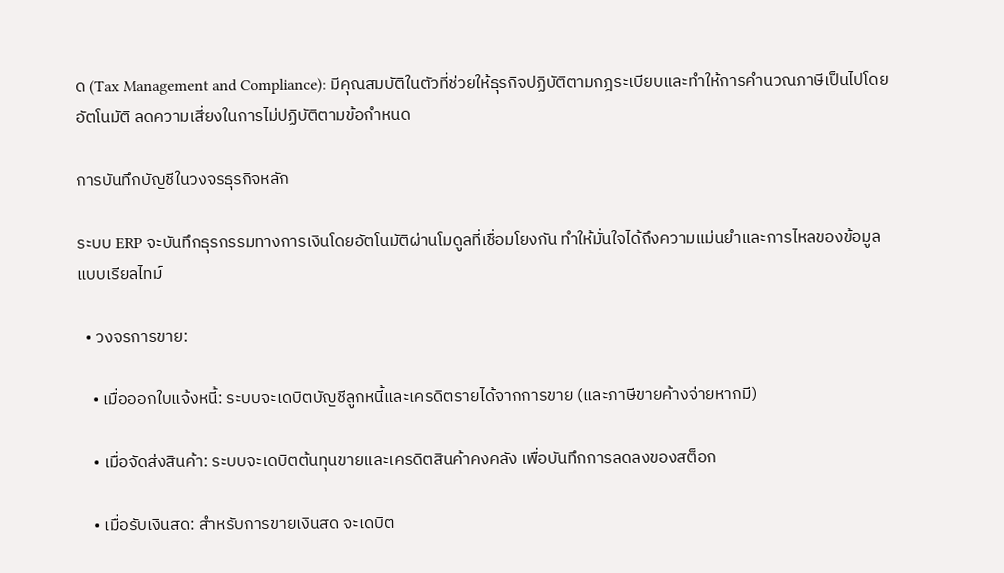ด (Tax Management and Compliance): มีคุณสมบัติในตัวที่ช่วยให้ธุรกิจปฏิบัติตามกฎระเบียบและทำให้การคำนวณภาษีเป็นไปโดยอัตโนมัติ ลดความเสี่ยงในการไม่ปฏิบัติตามข้อกำหนด

การบันทึกบัญชีในวงจรธุรกิจหลัก

ระบบ ERP จะบันทึกธุรกรรมทางการเงินโดยอัตโนมัติผ่านโมดูลที่เชื่อมโยงกัน ทำให้มั่นใจได้ถึงความแม่นยำและการไหลของข้อมูลแบบเรียลไทม์

  • วงจรการขาย:

    • เมื่อออกใบแจ้งหนี้: ระบบจะเดบิตบัญชีลูกหนี้และเครดิตรายได้จากการขาย (และภาษีขายค้างจ่ายหากมี)

    • เมื่อจัดส่งสินค้า: ระบบจะเดบิตต้นทุนขายและเครดิตสินค้าคงคลัง เพื่อบันทึกการลดลงของสต็อก

    • เมื่อรับเงินสด: สำหรับการขายเงินสด จะเดบิต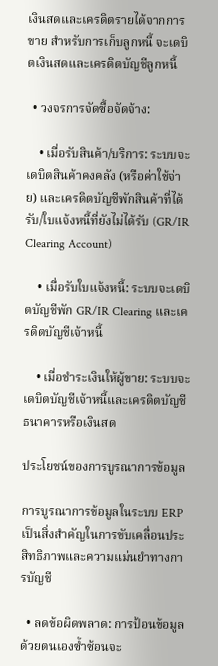เงินสดและเครดิตรายได้จากการขาย สำหรับการเก็บลูกหนี้ จะเดบิตเงินสดและเครดิตบัญชีลูกหนี้

  • วงจรการจัดซื้อจัดจ้าง:

    • เมื่อรับสินค้า/บริการ: ระบบจะเดบิตสินค้าคงคลัง (หรือค่าใช้จ่าย) และเครดิตบัญชีพักสินค้าที่ได้รับ/ใบแจ้งหนี้ที่ยังไม่ได้รับ (GR/IR Clearing Account)

    • เมื่อรับใบแจ้งหนี้: ระบบจะเดบิตบัญชีพัก GR/IR Clearing และเครดิตบัญชีเจ้าหนี้

    • เมื่อชำระเงินให้ผู้ขาย: ระบบจะเดบิตบัญชีเจ้าหนี้และเครดิตบัญชีธนาคารหรือเงินสด

ประโยชน์ของการบูรณาการข้อมูล

การบูรณาการข้อมูลในระบบ ERP เป็นสิ่งสำคัญในการขับเคลื่อนประสิทธิภาพและความแม่นยำทางการบัญชี

  • ลดข้อผิดพลาด: การป้อนข้อมูลด้วยตนเองซ้ำซ้อนจะ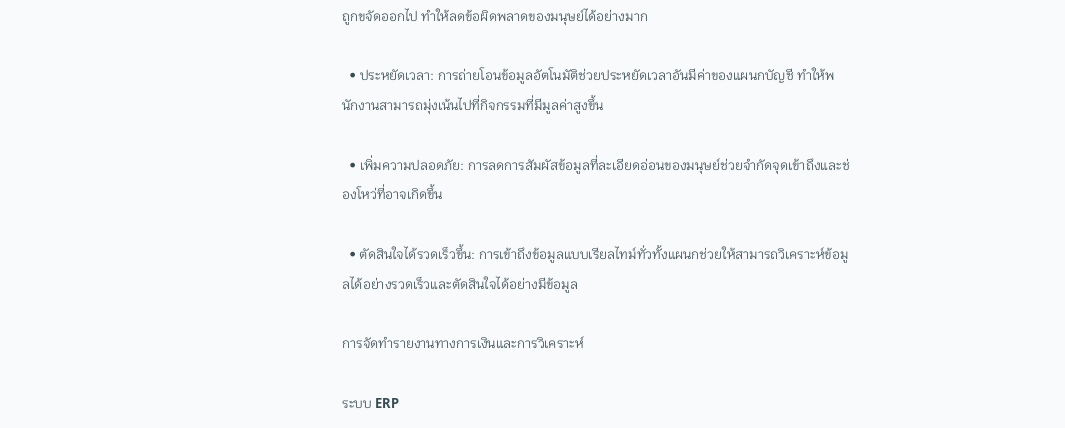ถูกขจัดออกไป ทำให้ลดข้อผิดพลาดของมนุษย์ได้อย่างมาก

  • ประหยัดเวลา: การถ่ายโอนข้อมูลอัตโนมัติช่วยประหยัดเวลาอันมีค่าของแผนกบัญชี ทำให้พนักงานสามารถมุ่งเน้นไปที่กิจกรรมที่มีมูลค่าสูงขึ้น

  • เพิ่มความปลอดภัย: การลดการสัมผัสข้อมูลที่ละเอียดอ่อนของมนุษย์ช่วยจำกัดจุดเข้าถึงและช่องโหว่ที่อาจเกิดขึ้น

  • ตัดสินใจได้รวดเร็วขึ้น: การเข้าถึงข้อมูลแบบเรียลไทม์ทั่วทั้งแผนกช่วยให้สามารถวิเคราะห์ข้อมูลได้อย่างรวดเร็วและตัดสินใจได้อย่างมีข้อมูล

การจัดทำรายงานทางการเงินและการวิเคราะห์

ระบบ ERP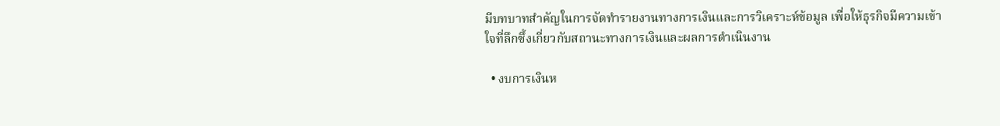มีบทบาทสำคัญในการจัดทำรายงานทางการเงินและการวิเคราะห์ข้อมูล เพื่อให้ธุรกิจมีความเข้าใจที่ลึกซึ้งเกี่ยวกับสถานะทางการเงินและผลการดำเนินงาน

  • งบการเงินห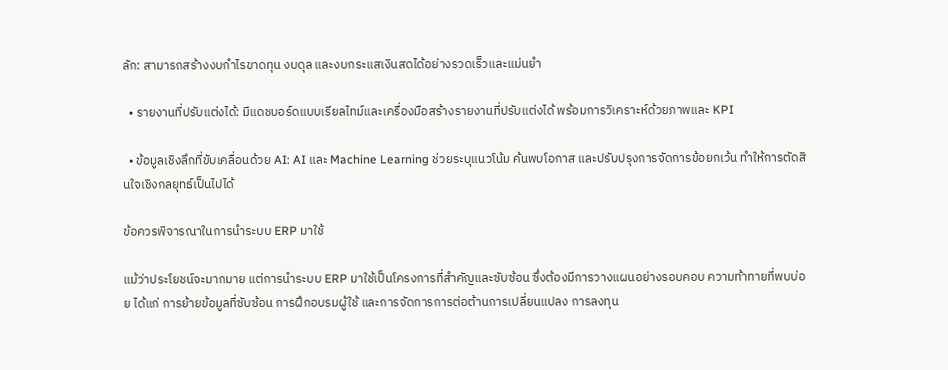ลัก: สามารถสร้างงบกำไรขาดทุน งบดุล และงบกระแสเงินสดได้อย่างรวดเร็วและแม่นยำ

  • รายงานที่ปรับแต่งได้: มีแดชบอร์ดแบบเรียลไทม์และเครื่องมือสร้างรายงานที่ปรับแต่งได้ พร้อมการวิเคราะห์ด้วยภาพและ KPI

  • ข้อมูลเชิงลึกที่ขับเคลื่อนด้วย AI: AI และ Machine Learning ช่วยระบุแนวโน้ม ค้นพบโอกาส และปรับปรุงการจัดการข้อยกเว้น ทำให้การตัดสินใจเชิงกลยุทธ์เป็นไปได้

ข้อควรพิจารณาในการนำระบบ ERP มาใช้

แม้ว่าประโยชน์จะมากมาย แต่การนำระบบ ERP มาใช้เป็นโครงการที่สำคัญและซับซ้อน ซึ่งต้องมีการวางแผนอย่างรอบคอบ ความท้าทายที่พบบ่อย ได้แก่ การย้ายข้อมูลที่ซับซ้อน การฝึกอบรมผู้ใช้ และการจัดการการต่อต้านการเปลี่ยนแปลง การลงทุน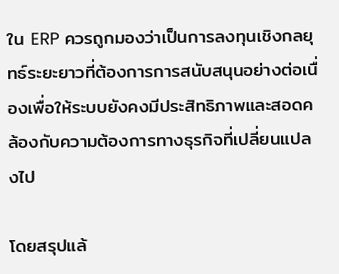ใน ERP ควรถูกมองว่าเป็นการลงทุนเชิงกลยุทธ์ระยะยาวที่ต้องการการสนับสนุนอย่างต่อเนื่องเพื่อให้ระบบยังคงมีประสิทธิภาพและสอดคล้องกับความต้องการทางธุรกิจที่เปลี่ยนแปลงไป

โดยสรุปแล้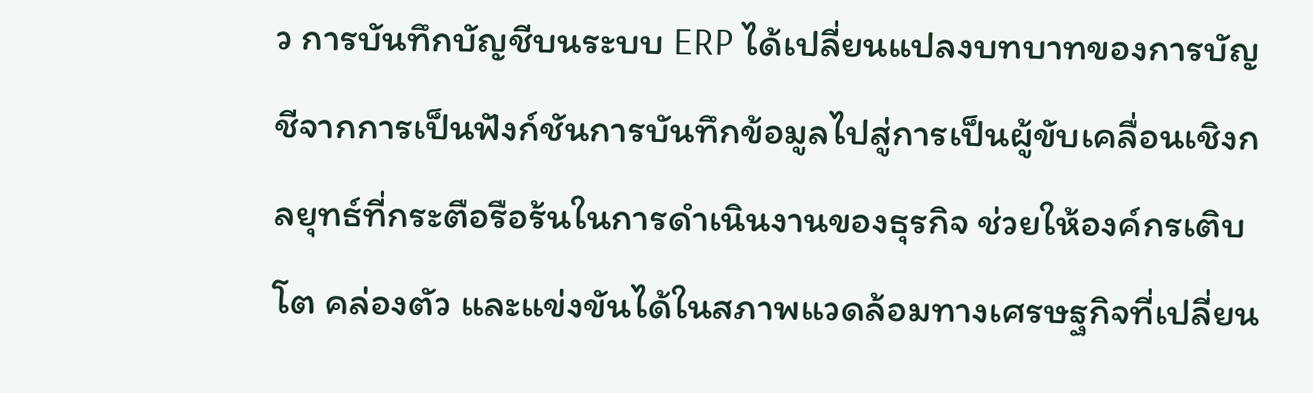ว การบันทึกบัญชีบนระบบ ERP ได้เปลี่ยนแปลงบทบาทของการบัญชีจากการเป็นฟังก์ชันการบันทึกข้อมูลไปสู่การเป็นผู้ขับเคลื่อนเชิงกลยุทธ์ที่กระตือรือร้นในการดำเนินงานของธุรกิจ ช่วยให้องค์กรเติบโต คล่องตัว และแข่งขันได้ในสภาพแวดล้อมทางเศรษฐกิจที่เปลี่ยน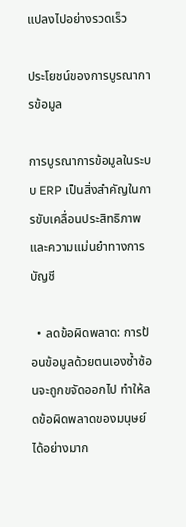แปลงไปอย่างรวดเร็ว

ประโยชน์ของการบูรณาการข้อมูล

การบูรณาการข้อมูลในระบบ ERP เป็นสิ่งสำคัญในการขับเคลื่อนประสิทธิภาพและความแม่นยำทางการบัญชี

  • ลดข้อผิดพลาด: การป้อนข้อมูลด้วยตนเองซ้ำซ้อนจะถูกขจัดออกไป ทำให้ลดข้อผิดพลาดของมนุษย์ได้อย่างมาก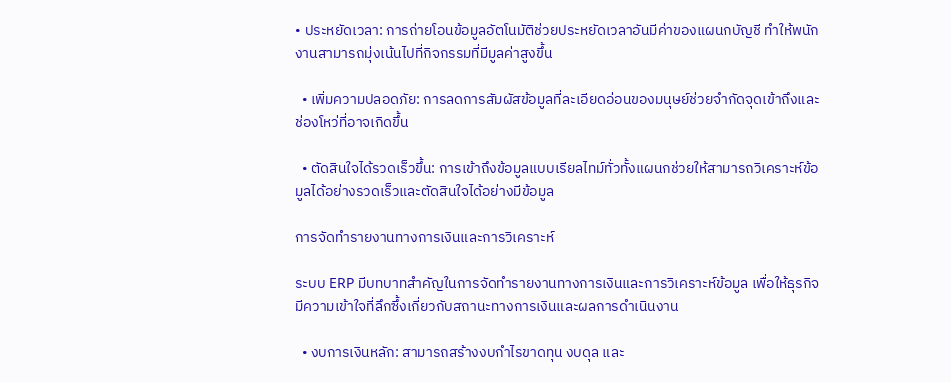• ประหยัดเวลา: การถ่ายโอนข้อมูลอัตโนมัติช่วยประหยัดเวลาอันมีค่าของแผนกบัญชี ทำให้พนักงานสามารถมุ่งเน้นไปที่กิจกรรมที่มีมูลค่าสูงขึ้น

  • เพิ่มความปลอดภัย: การลดการสัมผัสข้อมูลที่ละเอียดอ่อนของมนุษย์ช่วยจำกัดจุดเข้าถึงและช่องโหว่ที่อาจเกิดขึ้น

  • ตัดสินใจได้รวดเร็วขึ้น: การเข้าถึงข้อมูลแบบเรียลไทม์ทั่วทั้งแผนกช่วยให้สามารถวิเคราะห์ข้อมูลได้อย่างรวดเร็วและตัดสินใจได้อย่างมีข้อมูล

การจัดทำรายงานทางการเงินและการวิเคราะห์

ระบบ ERP มีบทบาทสำคัญในการจัดทำรายงานทางการเงินและการวิเคราะห์ข้อมูล เพื่อให้ธุรกิจมีความเข้าใจที่ลึกซึ้งเกี่ยวกับสถานะทางการเงินและผลการดำเนินงาน

  • งบการเงินหลัก: สามารถสร้างงบกำไรขาดทุน งบดุล และ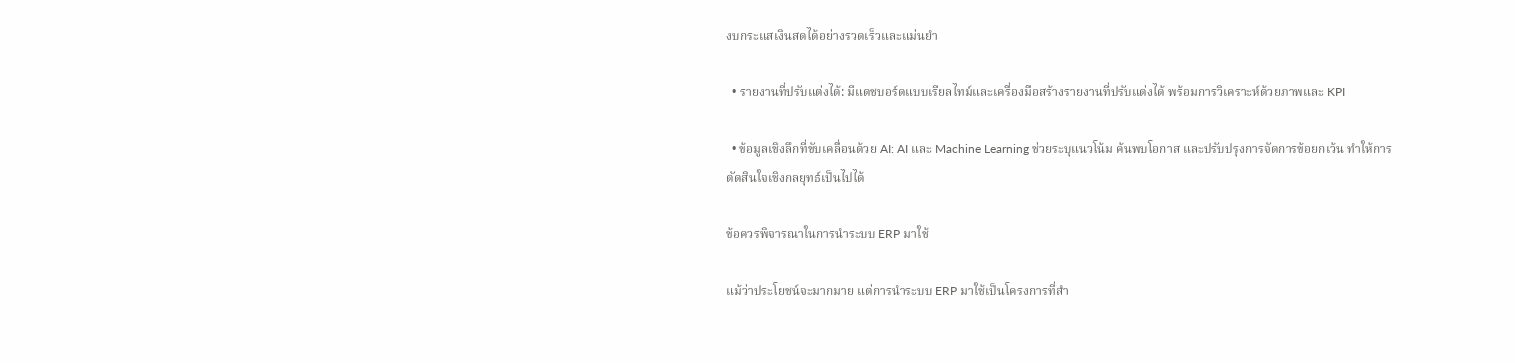งบกระแสเงินสดได้อย่างรวดเร็วและแม่นยำ

  • รายงานที่ปรับแต่งได้: มีแดชบอร์ดแบบเรียลไทม์และเครื่องมือสร้างรายงานที่ปรับแต่งได้ พร้อมการวิเคราะห์ด้วยภาพและ KPI

  • ข้อมูลเชิงลึกที่ขับเคลื่อนด้วย AI: AI และ Machine Learning ช่วยระบุแนวโน้ม ค้นพบโอกาส และปรับปรุงการจัดการข้อยกเว้น ทำให้การตัดสินใจเชิงกลยุทธ์เป็นไปได้

ข้อควรพิจารณาในการนำระบบ ERP มาใช้

แม้ว่าประโยชน์จะมากมาย แต่การนำระบบ ERP มาใช้เป็นโครงการที่สำ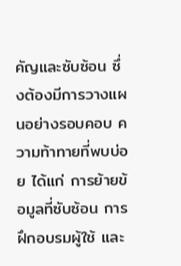คัญและซับซ้อน ซึ่งต้องมีการวางแผนอย่างรอบคอบ ความท้าทายที่พบบ่อย ได้แก่ การย้ายข้อมูลที่ซับซ้อน การฝึกอบรมผู้ใช้ และ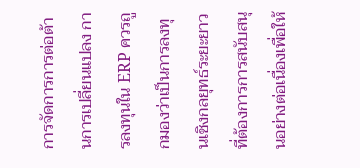การจัดการการต่อต้านการเปลี่ยนแปลง การลงทุนใน ERP ควรถูกมองว่าเป็นการลงทุนเชิงกลยุทธ์ระยะยาวที่ต้องการการสนับสนุนอย่างต่อเนื่องเพื่อให้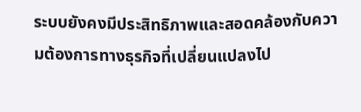ระบบยังคงมีประสิทธิภาพและสอดคล้องกับความต้องการทางธุรกิจที่เปลี่ยนแปลงไป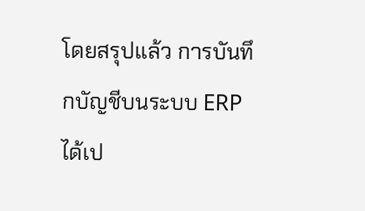โดยสรุปแล้ว การบันทึกบัญชีบนระบบ ERP ได้เป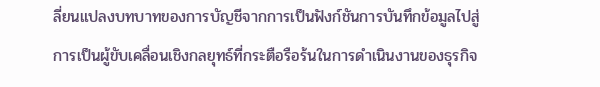ลี่ยนแปลงบทบาทของการบัญชีจากการเป็นฟังก์ชันการบันทึกข้อมูลไปสู่การเป็นผู้ขับเคลื่อนเชิงกลยุทธ์ที่กระตือรือร้นในการดำเนินงานของธุรกิจ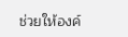ช่วยให้องค์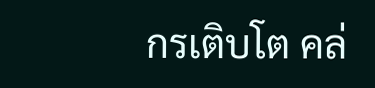กรเติบโต คล่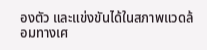องตัว และแข่งขันได้ในสภาพแวดล้อมทางเศ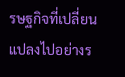รษฐกิจที่เปลี่ยนแปลงไปอย่างร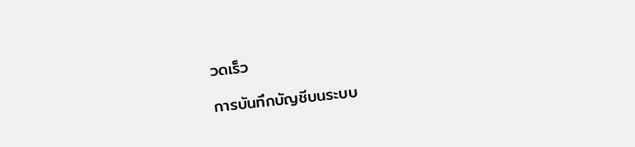วดเร็ว

การบันทึกบัญชีบนระบบ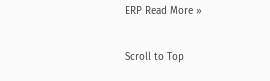ERP Read More »

Scroll to Top